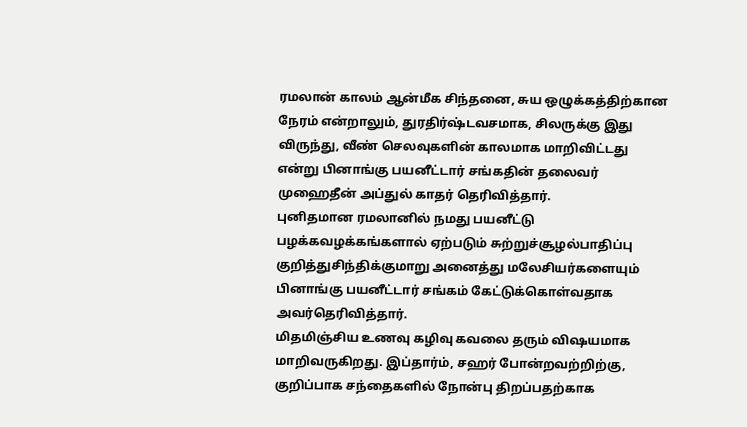ரமலான் காலம் ஆன்மீக சிந்தனை, சுய ஒழுக்கத்திற்கான நேரம் என்றாலும், துரதிர்ஷ்டவசமாக, சிலருக்கு இது விருந்து, வீண் செலவுகளின் காலமாக மாறிவிட்டது என்று பினாங்கு பயனீட்டார் சங்கதின் தலைவர் முஹைதீன் அப்துல் காதர் தெரிவித்தார்.
புனிதமான ரமலானில் நமது பயனீட்டு பழக்கவழக்கங்களால் ஏற்படும் சுற்றுச்சூழல்பாதிப்பு குறித்துசிந்திக்குமாறு அனைத்து மலேசியர்களையும் பினாங்கு பயனீட்டார் சங்கம் கேட்டுக்கொள்வதாக அவர்தெரிவித்தார்.
மிதமிஞ்சிய உணவு கழிவு கவலை தரும் விஷயமாக மாறிவருகிறது. இப்தார்ம், சஹர் போன்றவற்றிற்கு, குறிப்பாக சந்தைகளில் நோன்பு திறப்பதற்காக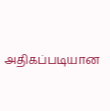அதிகப்படியான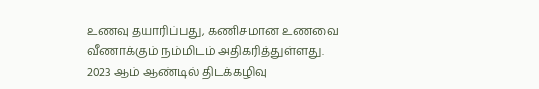உணவு தயாரிப்பது, கணிசமான உணவை வீணாக்கும் நம்மிடம் அதிகரித்துள்ளது.
2023 ஆம் ஆண்டில் திடக்கழிவு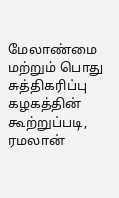மேலாண்மை மற்றும் பொது சுத்திகரிப்பு கழகத்தின் கூற்றுப்படி, ரமலான்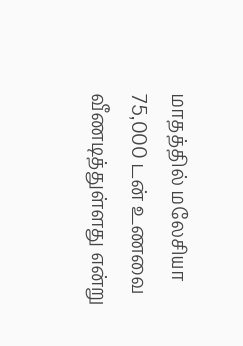மாதத்தில் மலேசியா 75,000 டன் உணவை வீணடித்துள்ளது என்று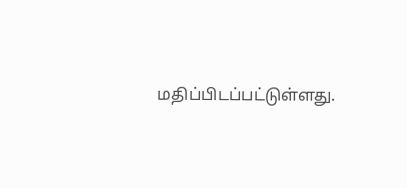மதிப்பிடப்பட்டுள்ளது.